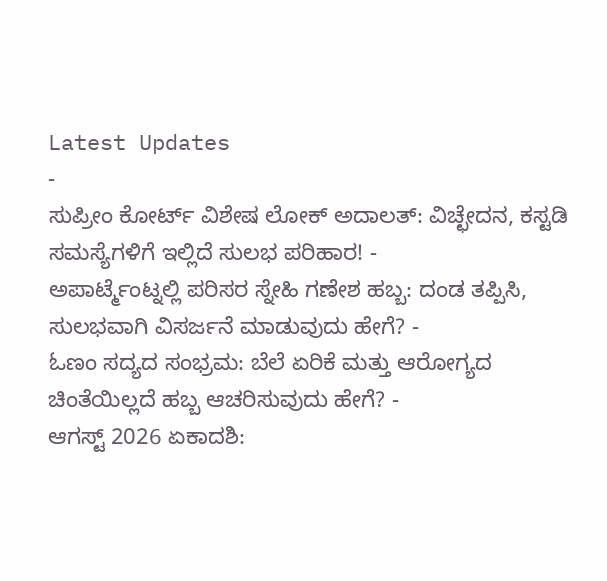Latest Updates
-
ಸುಪ್ರೀಂ ಕೋರ್ಟ್ ವಿಶೇಷ ಲೋಕ್ ಅದಾಲತ್: ವಿಚ್ಛೇದನ, ಕಸ್ಟಡಿ ಸಮಸ್ಯೆಗಳಿಗೆ ಇಲ್ಲಿದೆ ಸುಲಭ ಪರಿಹಾರ! -
ಅಪಾರ್ಟ್ಮೆಂಟ್ನಲ್ಲಿ ಪರಿಸರ ಸ್ನೇಹಿ ಗಣೇಶ ಹಬ್ಬ: ದಂಡ ತಪ್ಪಿಸಿ, ಸುಲಭವಾಗಿ ವಿಸರ್ಜನೆ ಮಾಡುವುದು ಹೇಗೆ? -
ಓಣಂ ಸದ್ಯದ ಸಂಭ್ರಮ: ಬೆಲೆ ಏರಿಕೆ ಮತ್ತು ಆರೋಗ್ಯದ ಚಿಂತೆಯಿಲ್ಲದೆ ಹಬ್ಬ ಆಚರಿಸುವುದು ಹೇಗೆ? -
ಆಗಸ್ಟ್ 2026 ಏಕಾದಶಿ: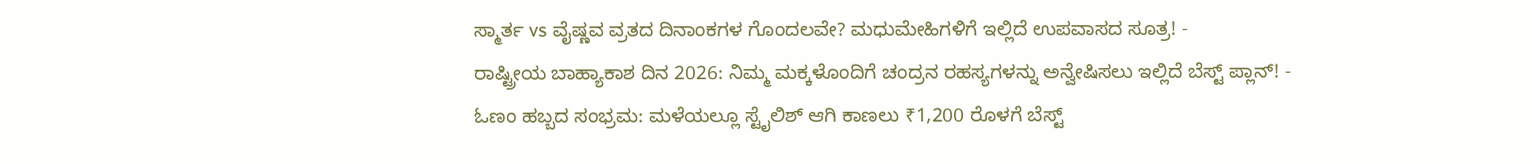ಸ್ಮಾರ್ತ vs ವೈಷ್ಣವ ವ್ರತದ ದಿನಾಂಕಗಳ ಗೊಂದಲವೇ? ಮಧುಮೇಹಿಗಳಿಗೆ ಇಲ್ಲಿದೆ ಉಪವಾಸದ ಸೂತ್ರ! -
ರಾಷ್ಟ್ರೀಯ ಬಾಹ್ಯಾಕಾಶ ದಿನ 2026: ನಿಮ್ಮ ಮಕ್ಕಳೊಂದಿಗೆ ಚಂದ್ರನ ರಹಸ್ಯಗಳನ್ನು ಅನ್ವೇಷಿಸಲು ಇಲ್ಲಿದೆ ಬೆಸ್ಟ್ ಪ್ಲಾನ್! -
ಓಣಂ ಹಬ್ಬದ ಸಂಭ್ರಮ: ಮಳೆಯಲ್ಲೂ ಸ್ಟೈಲಿಶ್ ಆಗಿ ಕಾಣಲು ₹1,200 ರೊಳಗೆ ಬೆಸ್ಟ್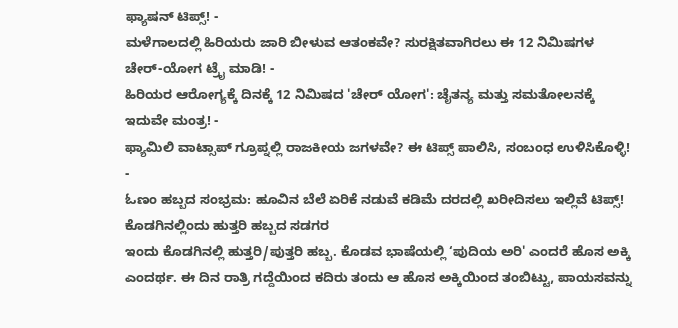ಫ್ಯಾಷನ್ ಟಿಪ್ಸ್! -
ಮಳೆಗಾಲದಲ್ಲಿ ಹಿರಿಯರು ಜಾರಿ ಬೀಳುವ ಆತಂಕವೇ? ಸುರಕ್ಷಿತವಾಗಿರಲು ಈ 12 ನಿಮಿಷಗಳ ಚೇರ್-ಯೋಗ ಟ್ರೈ ಮಾಡಿ! -
ಹಿರಿಯರ ಆರೋಗ್ಯಕ್ಕೆ ದಿನಕ್ಕೆ 12 ನಿಮಿಷದ 'ಚೇರ್ ಯೋಗ': ಚೈತನ್ಯ ಮತ್ತು ಸಮತೋಲನಕ್ಕೆ ಇದುವೇ ಮಂತ್ರ! -
ಫ್ಯಾಮಿಲಿ ವಾಟ್ಸಾಪ್ ಗ್ರೂಪ್ನಲ್ಲಿ ರಾಜಕೀಯ ಜಗಳವೇ? ಈ ಟಿಪ್ಸ್ ಪಾಲಿಸಿ, ಸಂಬಂಧ ಉಳಿಸಿಕೊಳ್ಳಿ! -
ಓಣಂ ಹಬ್ಬದ ಸಂಭ್ರಮ: ಹೂವಿನ ಬೆಲೆ ಏರಿಕೆ ನಡುವೆ ಕಡಿಮೆ ದರದಲ್ಲಿ ಖರೀದಿಸಲು ಇಲ್ಲಿವೆ ಟಿಪ್ಸ್!
ಕೊಡಗಿನಲ್ಲಿಂದು ಹುತ್ತರಿ ಹಬ್ಬದ ಸಡಗರ
ಇಂದು ಕೊಡಗಿನಲ್ಲಿ ಹುತ್ತರಿ/ಪುತ್ತರಿ ಹಬ್ಬ. ಕೊಡವ ಭಾಷೆಯಲ್ಲಿ ‘ಪುದಿಯ ಅರಿ' ಎಂದರೆ ಹೊಸ ಅಕ್ಕಿ ಎಂದರ್ಥ. ಈ ದಿನ ರಾತ್ರಿ ಗದ್ದೆಯಿಂದ ಕದಿರು ತಂದು ಆ ಹೊಸ ಅಕ್ಕಿಯಿಂದ ತಂಬಿಟ್ಟು, ಪಾಯಸವನ್ನು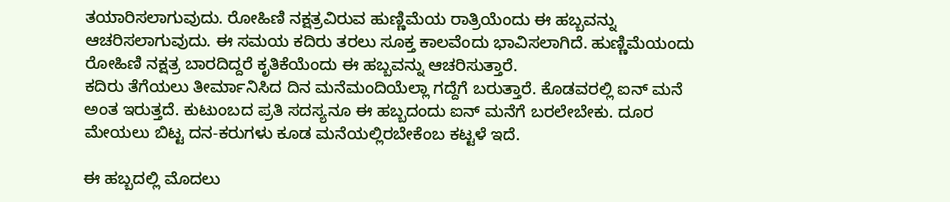ತಯಾರಿಸಲಾಗುವುದು. ರೋಹಿಣಿ ನಕ್ಷತ್ರವಿರುವ ಹುಣ್ಣಿಮೆಯ ರಾತ್ರಿಯೆಂದು ಈ ಹಬ್ಬವನ್ನು ಆಚರಿಸಲಾಗುವುದು. ಈ ಸಮಯ ಕದಿರು ತರಲು ಸೂಕ್ತ ಕಾಲವೆಂದು ಭಾವಿಸಲಾಗಿದೆ. ಹುಣ್ಣಿಮೆಯಂದು ರೋಹಿಣಿ ನಕ್ಷತ್ರ ಬಾರದಿದ್ದರೆ ಕೃತಿಕೆಯೆಂದು ಈ ಹಬ್ಬವನ್ನು ಆಚರಿಸುತ್ತಾರೆ.
ಕದಿರು ತೆಗೆಯಲು ತೀರ್ಮಾನಿಸಿದ ದಿನ ಮನೆಮಂದಿಯೆಲ್ಲಾ ಗದ್ದೆಗೆ ಬರುತ್ತಾರೆ. ಕೊಡವರಲ್ಲಿ ಐನ್ ಮನೆ ಅಂತ ಇರುತ್ತದೆ. ಕುಟುಂಬದ ಪ್ರತಿ ಸದಸ್ಯನೂ ಈ ಹಬ್ಬದಂದು ಐನ್ ಮನೆಗೆ ಬರಲೇಬೇಕು. ದೂರ ಮೇಯಲು ಬಿಟ್ಟ ದನ-ಕರುಗಳು ಕೂಡ ಮನೆಯಲ್ಲಿರಬೇಕೆಂಬ ಕಟ್ಟಳೆ ಇದೆ.

ಈ ಹಬ್ಬದಲ್ಲಿ ಮೊದಲು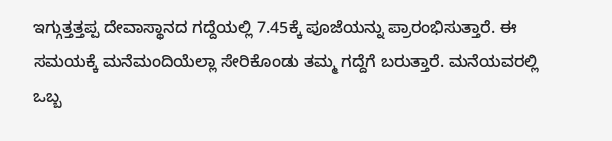ಇಗ್ಗುತ್ತತ್ತಪ್ಪ ದೇವಾಸ್ಥಾನದ ಗದ್ದೆಯಲ್ಲಿ 7.45ಕ್ಕೆ ಪೂಜೆಯನ್ನು ಪ್ರಾರಂಭಿಸುತ್ತಾರೆ. ಈ ಸಮಯಕ್ಕೆ ಮನೆಮಂದಿಯೆಲ್ಲಾ ಸೇರಿಕೊಂಡು ತಮ್ಮ ಗದ್ದೆಗೆ ಬರುತ್ತಾರೆ. ಮನೆಯವರಲ್ಲಿ ಒಬ್ಬ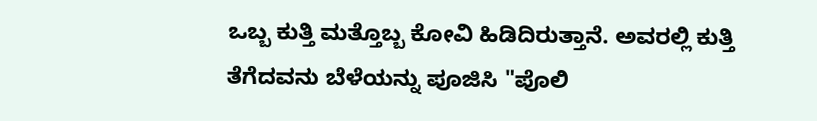ಒಬ್ಬ ಕುತ್ತಿ ಮತ್ತೊಬ್ಬ ಕೋವಿ ಹಿಡಿದಿರುತ್ತಾನೆ. ಅವರಲ್ಲಿ ಕುತ್ತಿ ತೆಗೆದವನು ಬೆಳೆಯನ್ನು ಪೂಜಿಸಿ "ಪೊಲಿ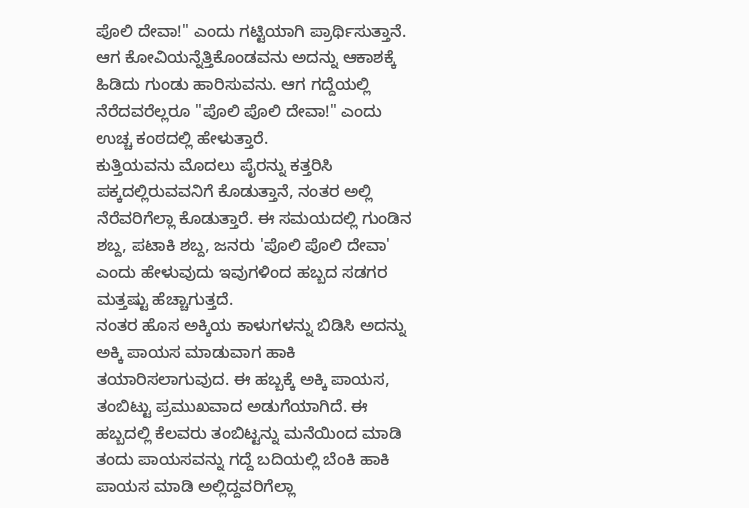ಪೊಲಿ ದೇವಾ!" ಎಂದು ಗಟ್ಟಿಯಾಗಿ ಪ್ರಾರ್ಥಿಸುತ್ತಾನೆ. ಆಗ ಕೋವಿಯನ್ನೆತ್ತಿಕೊಂಡವನು ಅದನ್ನು ಆಕಾಶಕ್ಕೆ ಹಿಡಿದು ಗುಂಡು ಹಾರಿಸುವನು. ಆಗ ಗದ್ದೆಯಲ್ಲಿ ನೆರೆದವರೆಲ್ಲರೂ "ಪೊಲಿ ಪೊಲಿ ದೇವಾ!" ಎಂದು ಉಚ್ಚ ಕಂಠದಲ್ಲಿ ಹೇಳುತ್ತಾರೆ.
ಕುತ್ತಿಯವನು ಮೊದಲು ಪೈರನ್ನು ಕತ್ತರಿಸಿ ಪಕ್ಕದಲ್ಲಿರುವವನಿಗೆ ಕೊಡುತ್ತಾನೆ, ನಂತರ ಅಲ್ಲಿ ನೆರೆವರಿಗೆಲ್ಲಾ ಕೊಡುತ್ತಾರೆ. ಈ ಸಮಯದಲ್ಲಿ ಗುಂಡಿನ ಶಬ್ದ, ಪಟಾಕಿ ಶಬ್ದ, ಜನರು 'ಪೊಲಿ ಪೊಲಿ ದೇವಾ' ಎಂದು ಹೇಳುವುದು ಇವುಗಳಿಂದ ಹಬ್ಬದ ಸಡಗರ ಮತ್ತಷ್ಟು ಹೆಚ್ಚಾಗುತ್ತದೆ.
ನಂತರ ಹೊಸ ಅಕ್ಕಿಯ ಕಾಳುಗಳನ್ನು ಬಿಡಿಸಿ ಅದನ್ನು ಅಕ್ಕಿ ಪಾಯಸ ಮಾಡುವಾಗ ಹಾಕಿ ತಯಾರಿಸಲಾಗುವುದ. ಈ ಹಬ್ಬಕ್ಕೆ ಅಕ್ಕಿ ಪಾಯಸ, ತಂಬಿಟ್ಟು ಪ್ರಮುಖವಾದ ಅಡುಗೆಯಾಗಿದೆ. ಈ ಹಬ್ಬದಲ್ಲಿ ಕೆಲವರು ತಂಬಿಟ್ಟನ್ನು ಮನೆಯಿಂದ ಮಾಡಿ ತಂದು ಪಾಯಸವನ್ನು ಗದ್ದೆ ಬದಿಯಲ್ಲಿ ಬೆಂಕಿ ಹಾಕಿ ಪಾಯಸ ಮಾಡಿ ಅಲ್ಲಿದ್ದವರಿಗೆಲ್ಲಾ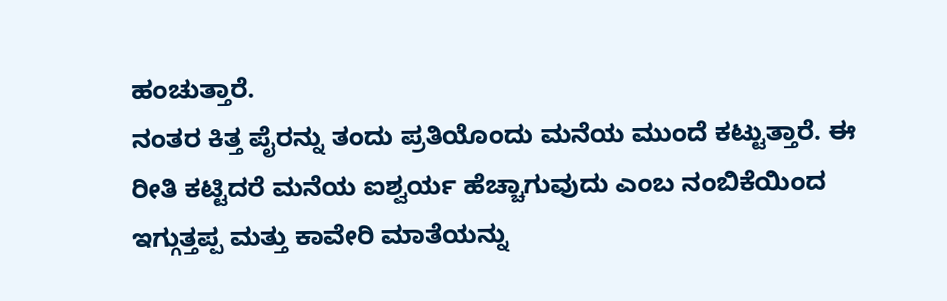ಹಂಚುತ್ತಾರೆ.
ನಂತರ ಕಿತ್ತ ಪೈರನ್ನು ತಂದು ಪ್ರತಿಯೊಂದು ಮನೆಯ ಮುಂದೆ ಕಟ್ಟುತ್ತಾರೆ. ಈ ರೀತಿ ಕಟ್ಟಿದರೆ ಮನೆಯ ಐಶ್ವರ್ಯ ಹೆಚ್ಚಾಗುವುದು ಎಂಬ ನಂಬಿಕೆಯಿಂದ ಇಗ್ಗುತ್ತಪ್ಪ ಮತ್ತು ಕಾವೇರಿ ಮಾತೆಯನ್ನು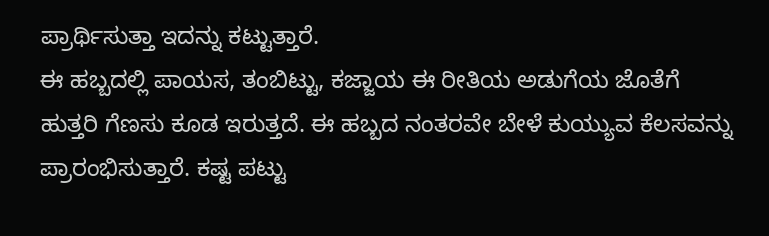ಪ್ರಾರ್ಥಿಸುತ್ತಾ ಇದನ್ನು ಕಟ್ಟುತ್ತಾರೆ.
ಈ ಹಬ್ಬದಲ್ಲಿ ಪಾಯಸ, ತಂಬಿಟ್ಟು, ಕಜ್ಜಾಯ ಈ ರೀತಿಯ ಅಡುಗೆಯ ಜೊತೆಗೆ ಹುತ್ತರಿ ಗೆಣಸು ಕೂಡ ಇರುತ್ತದೆ. ಈ ಹಬ್ಬದ ನಂತರವೇ ಬೇಳೆ ಕುಯ್ಯುವ ಕೆಲಸವನ್ನು ಪ್ರಾರಂಭಿಸುತ್ತಾರೆ. ಕಷ್ಟ ಪಟ್ಟು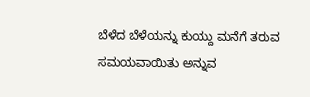ಬೆಳೆದ ಬೆಳೆಯನ್ನು ಕುಯ್ದು ಮನೆಗೆ ತರುವ ಸಮಯವಾಯಿತು ಅನ್ನುವ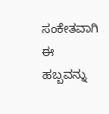ಸಂಕೇತವಾಗಿ ಈ ಹಬ್ಬವನ್ನು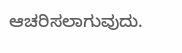ಆಚರಿಸಲಾಗುವುದು.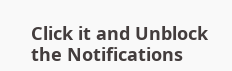Click it and Unblock the Notifications